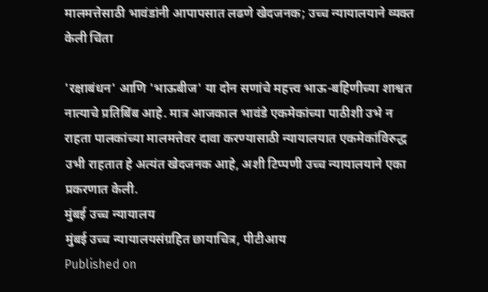मालमत्तेसाठी भावंडांनी आपापसात लढणे खेदजनक; उच्च न्यायालयाने व्यक्त केली चिंता

'रक्षाबंधन' आणि 'भाऊबीज' या दोन सणांचे महत्त्व भाऊ-बहिणीच्या शाश्वत नात्याचे प्रतिबिंब आहे. मात्र आजकाल भावंडे एकमेकांच्या पाठीशी उभे न राहता पालकांच्या मालमत्तेवर दावा करण्यासाठी न्यायालयात एकमेकांविरुद्ध उभी राहतात हे अत्यंत खेदजनक आहे, अशी टिप्पणी उच्च न्यायालयाने एका प्रकरणात केली.
मुंबई उच्च न्यायालय
मुंबई उच्च न्यायालयसंग्रहित छायाचित्र, पीटीआय
Published on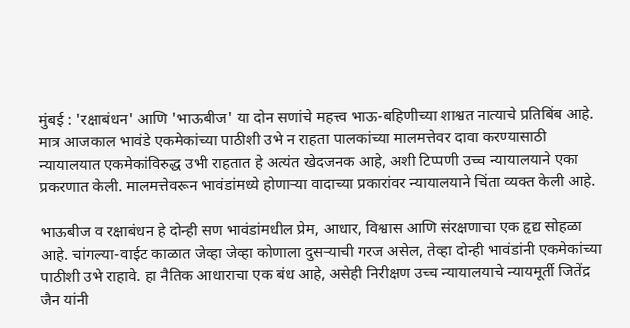मुंबई : 'रक्षाबंधन' आणि 'भाऊबीज' या दोन सणांचे महत्त्व भाऊ-बहिणीच्या शाश्वत नात्याचे प्रतिबिंब आहे. मात्र आजकाल भावंडे एकमेकांच्या पाठीशी उभे न राहता पालकांच्या मालमत्तेवर दावा करण्यासाठी न्यायालयात एकमेकांविरुद्ध उभी राहतात हे अत्यंत खेदजनक आहे, अशी टिप्पणी उच्च न्यायालयाने एका प्रकरणात केली. मालमत्तेवरून भावंडांमध्ये होणाऱ्या वादाच्या प्रकारांवर न्यायालयाने चिंता व्यक्त केली आहे.

भाऊबीज व रक्षाबंधन हे दोन्ही सण भावंडांमधील प्रेम, आधार, विश्वास आणि संरक्षणाचा एक हृद्य सोहळा आहे. चांगल्या-वाईट काळात जेव्हा जेव्हा कोणाला दुसऱ्याची गरज असेल, तेव्हा दोन्ही भावंडांनी एकमेकांच्या पाठीशी उभे राहावे. हा नैतिक आधाराचा एक बंध आहे, असेही निरीक्षण उच्च न्यायालयाचे न्यायमूर्ती जितेंद्र जैन यांनी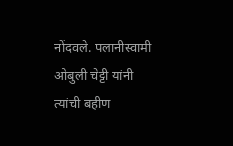नोंदवले. पलानीस्वामी ओबुली चेट्टी यांनी त्यांची बहीण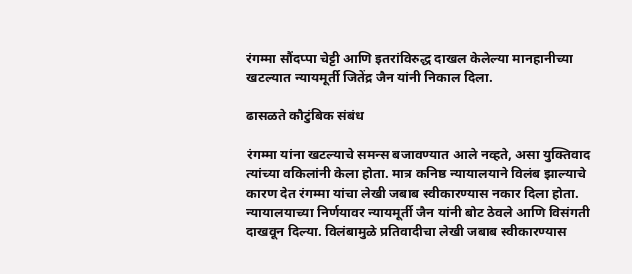रंगम्मा सौंदप्पा चेट्टी आणि इतरांविरुद्ध दाखल केलेल्या मानहानीच्या खटल्यात न्यायमूर्ती जितेंद्र जैन यांनी निकाल दिला.

ढासळते कौटुंबिक संबंध

रंगम्मा यांना खटल्याचे समन्स बजावण्यात आले नव्हते, असा युक्तिवाद त्यांच्या वकिलांनी केला होता. मात्र कनिष्ठ न्यायालयाने विलंब झाल्याचे कारण देत रंगम्मा यांचा लेखी जबाब स्वीकारण्यास नकार दिला होता. न्यायालयाच्या निर्णयावर न्यायमूर्ती जैन यांनी बोट ठेवले आणि विसंगती दाखवून दिल्या. विलंबामुळे प्रतिवादीचा लेखी जबाब स्वीकारण्यास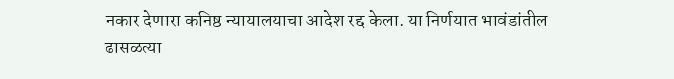नकार देणारा कनिष्ठ न्यायालयाचा आदेश रद्द केला. या निर्णयात भावंडांतील ढासळत्या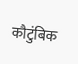कौटुंबिक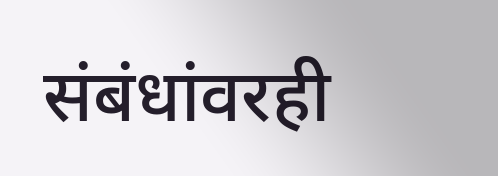संबंधांवरही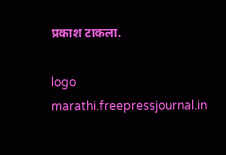प्रकाश टाकला.

logo
marathi.freepressjournal.in